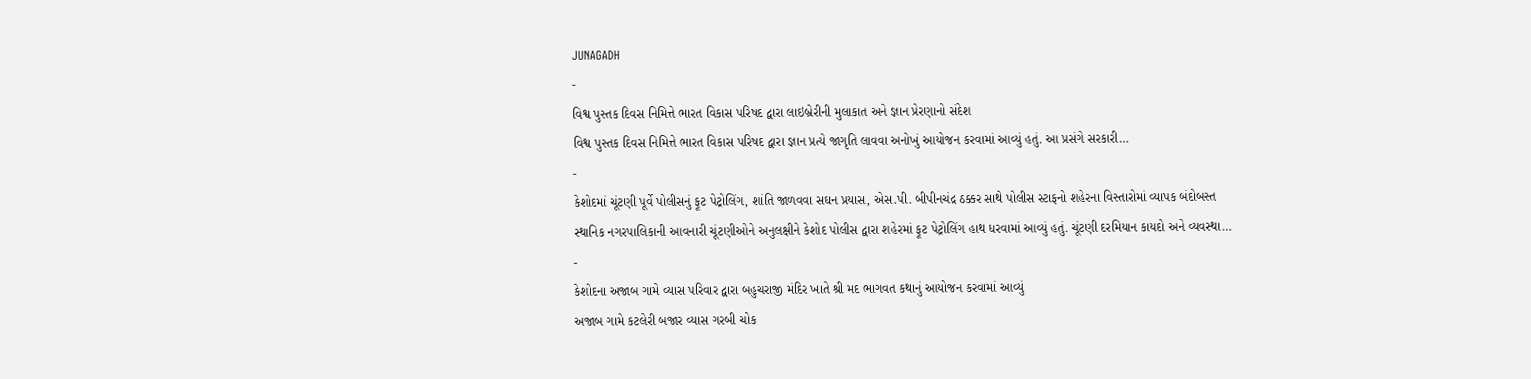JUNAGADH
-
વિશ્વ પુસ્તક દિવસ નિમિત્તે ભારત વિકાસ પરિષદ દ્વારા લાઇબ્રેરીની મુલાકાત અને જ્ઞાન પ્રેરણાનો સંદેશ
વિશ્વ પુસ્તક દિવસ નિમિત્તે ભારત વિકાસ પરિષદ દ્વારા જ્ઞાન પ્રત્યે જાગૃતિ લાવવા અનોખું આયોજન કરવામાં આવ્યું હતું. આ પ્રસંગે સરકારી…
-
કેશોદમાં ચૂંટણી પૂર્વે પોલીસનું ફૂટ પેટ્રોલિંગ, શાંતિ જાળવવા સઘન પ્રયાસ, એસ.પી. બીપીનચંદ્ર ઠક્કર સાથે પોલીસ સ્ટાફનો શહેરના વિસ્તારોમાં વ્યાપક બંદોબસ્ત
સ્થાનિક નગરપાલિકાની આવનારી ચૂંટણીઓને અનુલક્ષીને કેશોદ પોલીસ દ્વારા શહેરમાં ફૂટ પેટ્રોલિંગ હાથ ધરવામાં આવ્યું હતું. ચૂંટણી દરમિયાન કાયદો અને વ્યવસ્થા…
-
કેશોદના અજાબ ગામે વ્યાસ પરિવાર દ્વારા બહુચરાજી મંદિર ખાતે શ્રી મદ ભાગવત કથાનું આયોજન કરવામાં આવ્યું
અજાબ ગામે કટલેરી બજાર વ્યાસ ગરબી ચોક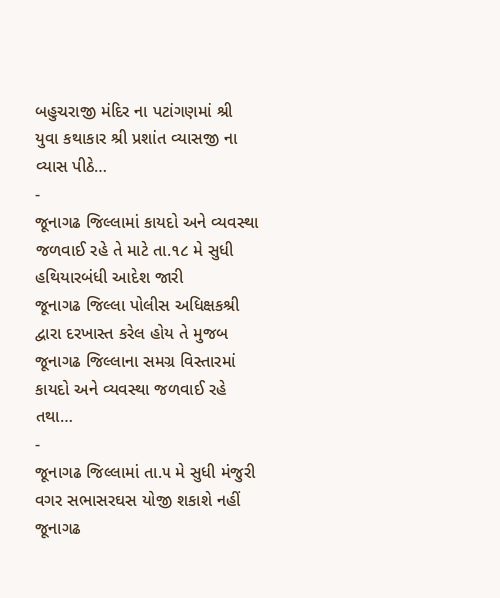બહુચરાજી મંદિર ના પટાંગણમાં શ્રી યુવા કથાકાર શ્રી પ્રશાંત વ્યાસજી ના વ્યાસ પીઠે…
-
જૂનાગઢ જિલ્લામાં કાયદો અને વ્યવસ્થા જળવાઈ રહે તે માટે તા.૧૮ મે સુધી હથિયારબંધી આદેશ જારી
જૂનાગઢ જિલ્લા પોલીસ અધિક્ષકશ્રી દ્વારા દરખાસ્ત કરેલ હોય તે મુજબ જૂનાગઢ જિલ્લાના સમગ્ર વિસ્તારમાં કાયદો અને વ્યવસ્થા જળવાઈ રહે તથા…
-
જૂનાગઢ જિલ્લામાં તા.૫ મે સુધી મંજુરી વગર સભાસરઘસ યોજી શકાશે નહીં
જૂનાગઢ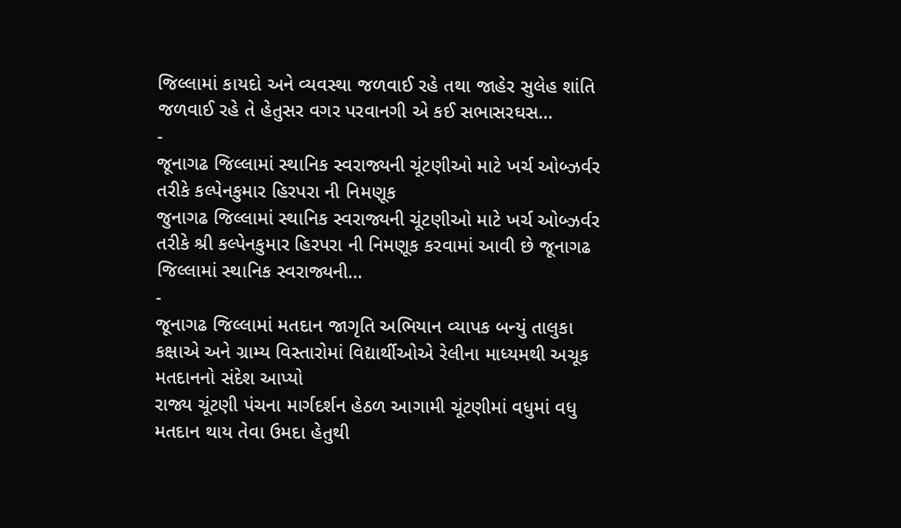જિલ્લામાં કાયદો અને વ્યવસ્થા જળવાઈ રહે તથા જાહેર સુલેહ શાંતિ જળવાઈ રહે તે હેતુસર વગર પરવાનગી એ કઈ સભાસરઘસ…
-
જૂનાગઢ જિલ્લામાં સ્થાનિક સ્વરાજ્યની ચૂંટણીઓ માટે ખર્ચ ઓબ્ઝર્વર તરીકે કલ્પેનકુમાર હિરપરા ની નિમણૂક
જુનાગઢ જિલ્લામાં સ્થાનિક સ્વરાજ્યની ચૂંટણીઓ માટે ખર્ચ ઓબ્ઝર્વર તરીકે શ્રી કલ્પેનકુમાર હિરપરા ની નિમણૂક કરવામાં આવી છે જૂનાગઢ જિલ્લામાં સ્થાનિક સ્વરાજ્યની…
-
જૂનાગઢ જિલ્લામાં મતદાન જાગૃતિ અભિયાન વ્યાપક બન્યું તાલુકા કક્ષાએ અને ગ્રામ્ય વિસ્તારોમાં વિદ્યાર્થીઓએ રેલીના માધ્યમથી અચૂક મતદાનનો સંદેશ આપ્યો
રાજ્ય ચૂંટણી પંચના માર્ગદર્શન હેઠળ આગામી ચૂંટણીમાં વધુમાં વધુ મતદાન થાય તેવા ઉમદા હેતુથી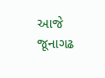આજે જૂનાગઢ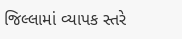જિલ્લામાં વ્યાપક સ્તરે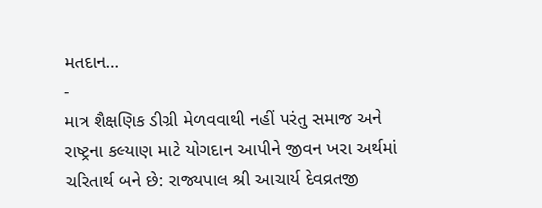મતદાન…
-
માત્ર શૈક્ષણિક ડીગ્રી મેળવવાથી નહીં પરંતુ સમાજ અને રાષ્ટ્રના કલ્યાણ માટે યોગદાન આપીને જીવન ખરા અર્થમાં ચરિતાર્થ બને છે: રાજ્યપાલ શ્રી આચાર્ય દેવવ્રતજી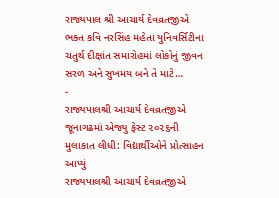રાજ્યપાલ શ્રી આચાર્ય દેવવ્રતજીએ ભક્ત કવિ નરસિંહ મહેતા યુનિવર્સિટીના ચતુર્થ દીક્ષાંત સમારોહમાં લોકોનું જીવન સરળ અને સુખમય બને તે માટે…
-
રાજ્યપાલશ્રી આચાર્ય દેવવ્રતજીએ જૂનાગઢમાં એજ્યુ ફેસ્ટ ૨૦૨૬ની મુલાકાત લીધી: વિદ્યાર્થીઓને પ્રોત્સાહન આપ્યું
રાજ્યપાલશ્રી આચાર્ય દેવવ્રતજીએ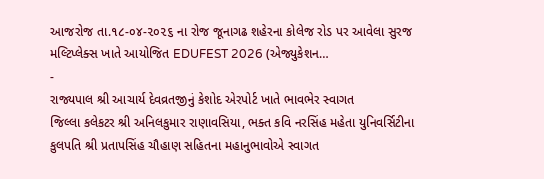આજરોજ તા.૧૮-૦૪-૨૦૨૬ ના રોજ જૂનાગઢ શહેરના કોલેજ રોડ પર આવેલા સુરજ મલ્ટિપ્લેક્સ ખાતે આયોજિત EDUFEST 2026 (એજ્યુકેશન…
-
રાજ્યપાલ શ્રી આચાર્ય દેવવ્રતજીનું કેશોદ એરપોર્ટ ખાતે ભાવભેર સ્વાગત
જિલ્લા કલેકટર શ્રી અનિલકુમાર રાણાવસિયા, ભક્ત કવિ નરસિંહ મહેતા યુનિવર્સિટીના કુલપતિ શ્રી પ્રતાપસિંહ ચૌહાણ સહિતના મહાનુભાવોએ સ્વાગત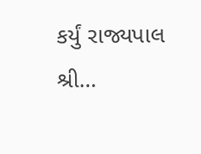કર્યું રાજ્યપાલ શ્રી…